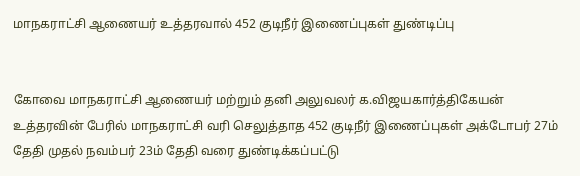மாநகராட்சி ஆணையர் உத்தரவால் 452 குடிநீர் இணைப்புகள் துண்டிப்பு


கோவை மாநகராட்சி ஆணையர் மற்றும் தனி அலுவலர் க.விஜயகார்த்திகேயன் உத்தரவின் பேரில் மாநகராட்சி வரி செலுத்தாத 452 குடிநீர் இணைப்புகள் அக்டோபர் 27ம் தேதி முதல் நவம்பர் 23ம் தேதி வரை துண்டிக்கப்பட்டு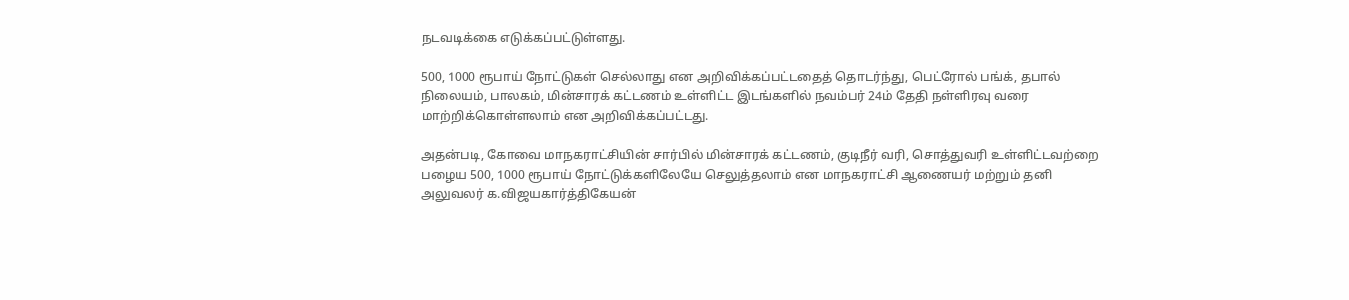நடவடிக்கை எடுக்கப்பட்டுள்ளது.

500, 1000 ரூபாய் நோட்டுகள் செல்லாது என அறிவிக்கப்பட்டதைத் தொடர்ந்து, பெட்ரோல் பங்க், தபால் நிலையம், பாலகம், மின்சாரக் கட்டணம் உள்ளிட்ட இடங்களில் நவம்பர் 24ம் தேதி நள்ளிரவு வரை மாற்றிக்கொள்ளலாம் என அறிவிக்கப்பட்டது.

அதன்படி, கோவை மாநகராட்சியின் சார்பில் மின்சாரக் கட்டணம், குடிநீர் வரி, சொத்துவரி உள்ளிட்டவற்றை பழைய 500, 1000 ரூபாய் நோட்டுக்களிலேயே செலுத்தலாம் என மாநகராட்சி ஆணையர் மற்றும் தனி அலுவலர் க.விஜயகார்த்திகேயன்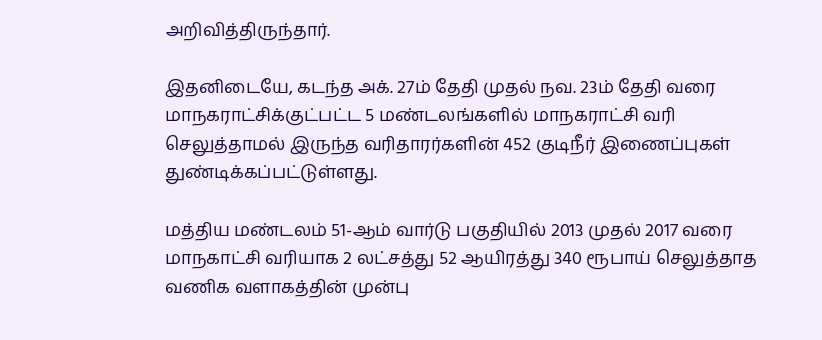அறிவித்திருந்தார்.

இதனிடையே, கடந்த அக். 27ம் தேதி முதல் நவ. 23ம் தேதி வரை மாநகராட்சிக்குட்பட்ட 5 மண்டலங்களில் மாநகராட்சி வரி செலுத்தாமல் இருந்த வரிதாரர்களின் 452 குடிநீர் இணைப்புகள் துண்டிக்கப்பட்டுள்ளது.

மத்திய மண்டலம் 51-ஆம் வார்டு பகுதியில் 2013 முதல் 2017 வரை மாநகாட்சி வரியாக 2 லட்சத்து 52 ஆயிரத்து 340 ரூபாய் செலுத்தாத வணிக வளாகத்தின் முன்பு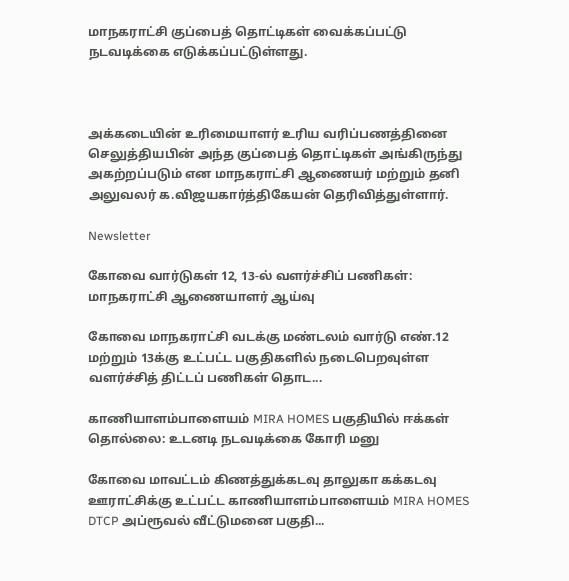மாநகராட்சி குப்பைத் தொட்டிகள் வைக்கப்பட்டு நடவடிக்கை எடுக்கப்பட்டுள்ளது.



அக்கடையின் உரிமையாளர் உரிய வரிப்பணத்தினை செலுத்தியபின் அந்த குப்பைத் தொட்டிகள் அங்கிருந்து அகற்றப்படும் என மாநகராட்சி ஆணையர் மற்றும் தனி அலுவலர் க.விஜயகார்த்திகேயன் தெரிவித்துள்ளார்.

Newsletter

கோவை வார்டுகள் 12, 13-ல் வளர்ச்சிப் பணிகள்: மாநகராட்சி ஆணையாளர் ஆய்வு

கோவை மாநகராட்சி வடக்கு மண்டலம் வார்டு எண்.12 மற்றும் 13க்கு உட்பட்ட பகுதிகளில் நடைபெறவுள்ள வளர்ச்சித் திட்டப் பணிகள் தொட...

காணியாளம்பாளையம் MIRA HOMES பகுதியில் ஈக்கள் தொல்லை: உடனடி நடவடிக்கை கோரி மனு

கோவை மாவட்டம் கிணத்துக்கடவு தாலுகா கக்கடவு ஊராட்சிக்கு உட்பட்ட காணியாளம்பாளையம் MIRA HOMES DTCP அப்ரூவல் வீட்டுமனை பகுதி...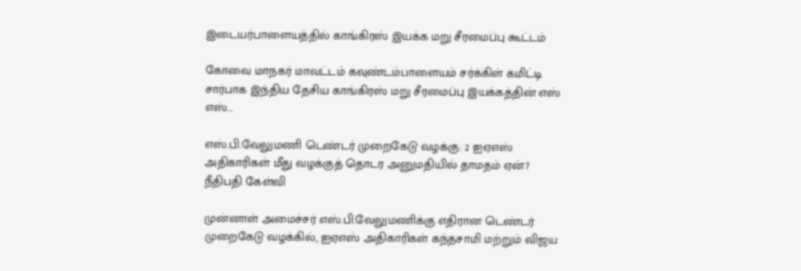இடையர்பாளையத்தில் காங்கிரஸ் இயக்க மறு சீரமைப்பு கூட்டம்

கோவை மாநகர் மாவட்டம் கவுண்டம்பாளையம் சர்க்கிள் கமிட்டி சார்பாக இந்திய தேசிய காங்கிரஸ் மறு சீரமைப்பு இயக்கத்தின் எஸ் எஸ்...

எஸ்.பி.வேலுமணி டெண்டர் முறைகேடு வழக்கு: 2 ஐஏஎஸ் அதிகாரிகள் மீது வழக்குத் தொடர அனுமதியில் தாமதம் ஏன்? நீதிபதி கேள்வி

முன்னாள் அமைச்சர் எஸ்.பி.வேலுமணிக்கு எதிரான டெண்டர் முறைகேடு வழக்கில், ஐஏஎஸ் அதிகாரிகள் கந்தசாமி மற்றும் விஜய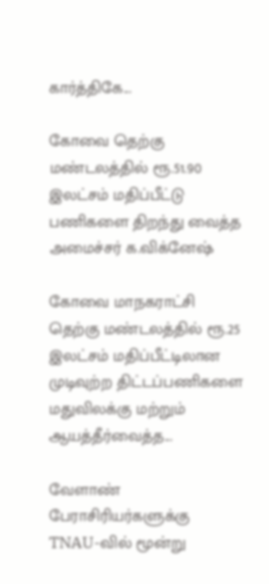கார்த்திகே...

கோவை தெற்கு மண்டலத்தில் ரூ.51.90 இலட்சம் மதிப்பீட்டு பணிகளை திறந்து வைத்த அமைச்சர் க.விக்னேஷ்

கோவை மாநகராட்சி தெற்கு மண்டலத்தில் ரூ.25 இலட்சம் மதிப்பீட்டிலான முடிவுற்ற திட்டப்பணிகளை மதுவிலக்கு மற்றும் ஆயத்தீர்வைத்த...

வேளாண் பேராசிரியர்களுக்கு TNAU-வில் மூன்று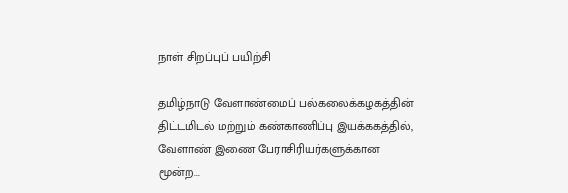நாள் சிறப்புப் பயிற்சி

தமிழ்நாடு வேளாண்மைப் பல்கலைக்கழகத்தின் திட்டமிடல் மற்றும் கண்காணிப்பு இயக்ககத்தில், வேளாண் இணை பேராசிரியர்களுக்கான மூன்ற...